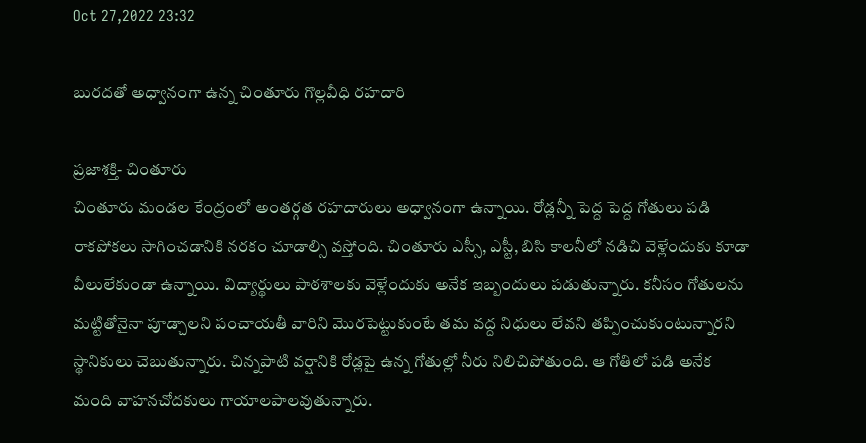Oct 27,2022 23:32

బురదతో అధ్వానంగా ఉన్న చింతూరు గొల్లవీధి రహదారి

ప్రజాశక్తి- చింతూరు
చింతూరు మండల కేంద్రంలో అంతర్గత రహదారులు అధ్వానంగా ఉన్నాయి. రోడ్లన్నీ పెద్ద పెద్ద గోతులు పడి రాకపోకలు సాగించడానికి నరకం చూడాల్సి వస్తోంది. చింతూరు ఎస్సీ, ఎస్టీ, బిసి కాలనీలో నడిచి వెళ్లేందుకు కూడా వీలులేకుండా ఉన్నాయి. విద్యార్థులు పాఠశాలకు వెళ్లేందుకు అనేక ఇబ్బందులు పడుతున్నారు. కనీసం గోతులను మట్టితోనైనా పూడ్చాలని పంచాయతీ వారిని మొరపెట్టుకుంటే తమ వద్ద నిధులు లేవని తప్పించుకుంటున్నారని స్థానికులు చెబుతున్నారు. చిన్నపాటి వర్షానికి రోడ్లపై ఉన్న గోతుల్లో నీరు నిలిచిపోతుంది. ఆ గోతిలో పడి అనేక మంది వాహనచోదకులు గాయాలపాలవుతున్నారు.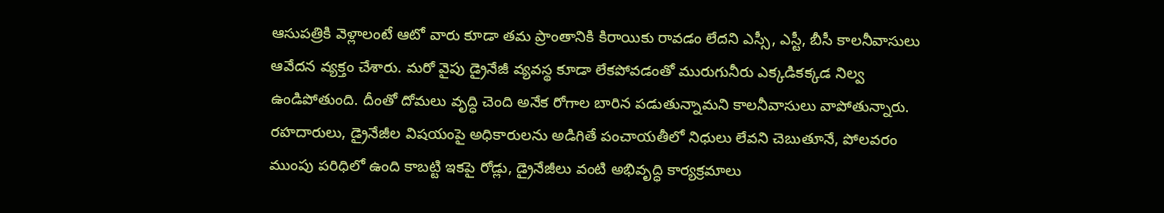ఆసుపత్రికి వెళ్లాలంటే ఆటో వారు కూడా తమ ప్రాంతానికి కిరాయికు రావడం లేదని ఎస్సీ, ఎస్టీ, బీసీ కాలనీవాసులు ఆవేదన వ్యక్తం చేశారు. మరో వైపు డ్రైనేజీ వ్యవస్థ కూడా లేకపోవడంతో మురుగునీరు ఎక్కడికక్కడ నిల్వ ఉండిపోతుంది. దీంతో దోమలు వృద్ధి చెంది అనేక రోగాల బారిన పడుతున్నామని కాలనీవాసులు వాపోతున్నారు. రహదారులు, డ్రైనేజీల విషయంపై అధికారులను అడిగితే పంచాయతీలో నిధులు లేవని చెబుతూనే, పోలవరం ముంపు పరిధిలో ఉంది కాబట్టి ఇకపై రోడ్లు, డ్రైనేజీలు వంటి అభివృద్ధి కార్యక్రమాలు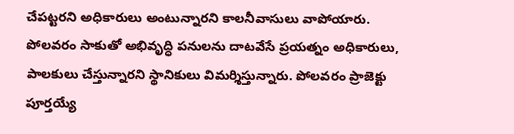చేపట్టరని అధికారులు అంటున్నారని కాలనీవాసులు వాపోయారు. పోలవరం సాకుతో అభివృద్ధి పనులను దాటవేసే ప్రయత్నం అధికారులు, పాలకులు చేస్తున్నారని స్థానికులు విమర్శిస్తున్నారు. పోలవరం ప్రాజెక్టు పూర్తయ్యే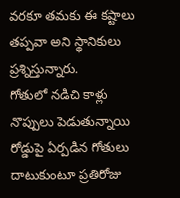వరకూ తమకు ఈ కష్టాలు తప్పవా అని స్థానికులు ప్రశ్నిస్తున్నారు.
గోతులో నడిచి కాళ్లు నొప్పులు పెడుతున్నాయి
రోడ్డుపై ఏర్పడిన గోతులు దాటుకుంటూ ప్రతిరోజు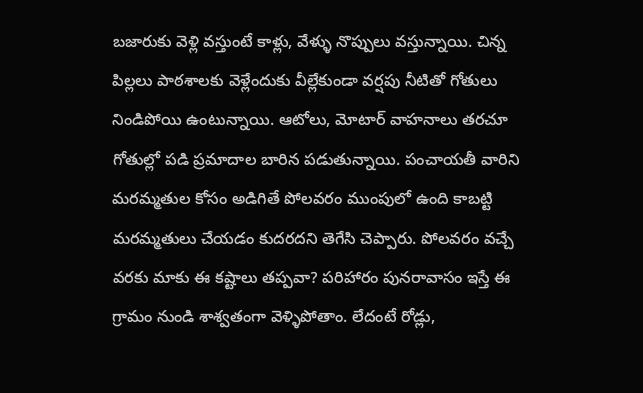బజారుకు వెళ్లి వస్తుంటే కాళ్లు, వేళ్ళు నొప్పులు వస్తున్నాయి. చిన్న పిల్లలు పాఠశాలకు వెళ్లేందుకు వీల్లేకుండా వర్షపు నీటితో గోతులు నిండిపోయి ఉంటున్నాయి. ఆటోలు, మోటార్‌ వాహనాలు తరచూ గోతుల్లో పడి ప్రమాదాల బారిన పడుతున్నాయి. పంచాయతీ వారిని మరమ్మతుల కోసం అడిగితే పోలవరం ముంపులో ఉంది కాబట్టి మరమ్మతులు చేయడం కుదరదని తెగేసి చెప్పారు. పోలవరం వచ్చే వరకు మాకు ఈ కష్టాలు తప్పవా? పరిహారం పునరావాసం ఇస్తే ఈ గ్రామం నుండి శాశ్వతంగా వెళ్ళిపోతాం. లేదంటే రోడ్లు,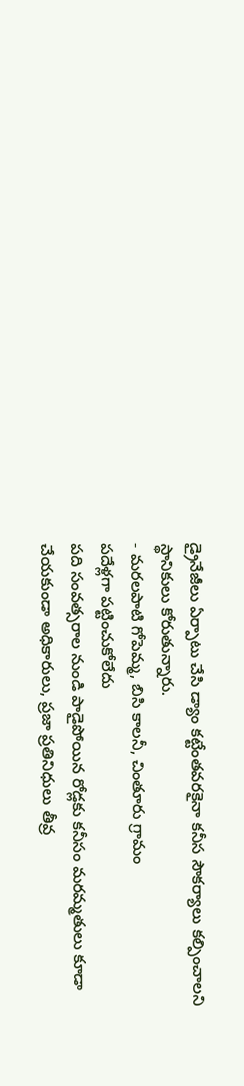డ్రైనేజీలు ఏర్పాటు చేసి డ్యాం కట్టేంతవరకైనా కనీస సౌకర్యాలు కల్పించాలని స్థానికులు కోరుతున్నారు.
- మరలపాటి గోపెమ్మ, బిసి కాలనీ, చింతూరు గ్రామం
పదేళ్లగా పట్టించుకోలేదు
పది సంవత్సరాల నుండి పాడైపోయిన రోడ్లకు కనీసం మరమ్మతులు కూడా చేయకుండా అధికారులు, ప్రజా ప్రతినిధులు తీవ్ర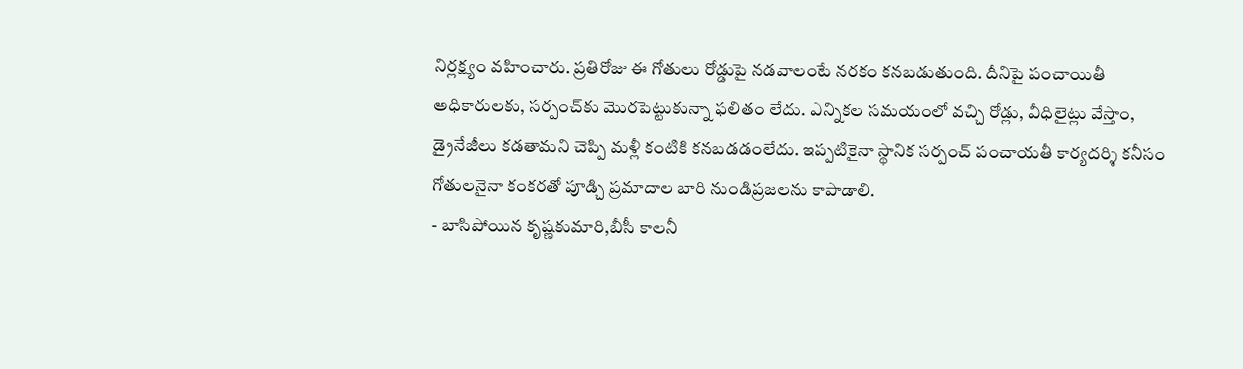నిర్లక్ష్యం వహించారు. ప్రతిరోజు ఈ గోతులు రోడ్డుపై నడవాలంటే నరకం కనబడుతుంది. దీనిపై పంచాయితీ అధికారులకు, సర్పంచ్‌కు మొరపెట్టుకున్నా ఫలితం లేదు. ఎన్నికల సమయంలో వచ్చి రోడ్లు, వీధిలైట్లు వేస్తాం, డ్రైనేజీలు కడతామని చెప్పి మళ్లీ కంటికి కనబడడంలేదు. ఇప్పటికైనా స్థానిక సర్పంచ్‌ పంచాయతీ కార్యదర్శి కనీసం గోతులనైనా కంకరతో పూడ్చి ప్రమాదాల బారి నుండిప్రజలను కాపాడాలి.
- బాసిపోయిన కృష్ణకుమారి,బీసీ కాలనీ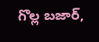గొల్ల బజార్‌,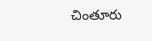చింతూరు